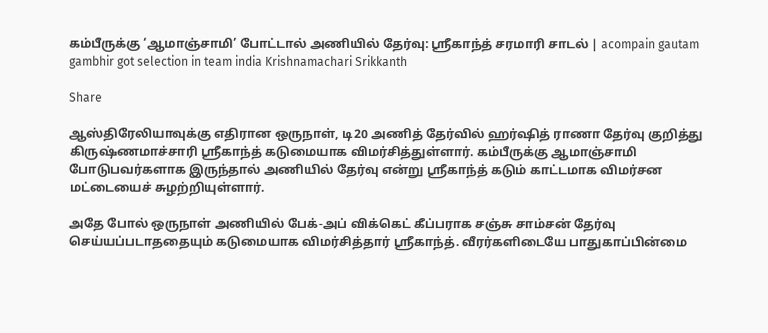கம்பீருக்கு ‘ஆமாஞ்சாமி’ போட்டால் அணியில் தேர்வு: ஸ்ரீகாந்த் சரமாரி சாடல் | acompain gautam gambhir got selection in team india Krishnamachari Srikkanth

Share

ஆஸ்திரேலியாவுக்கு எதிரான ஒருநாள், டி20 அணித் தேர்வில் ஹர்ஷித் ராணா தேர்வு குறித்து கிருஷ்ணமாச்சாரி ஸ்ரீகாந்த் கடுமையாக விமர்சித்துள்ளார். கம்பீருக்கு ஆமாஞ்சாமி போடுபவர்களாக இருந்தால் அணியில் தேர்வு என்று ஸ்ரீகாந்த் கடும் காட்டமாக விமர்சன மட்டையைச் சுழற்றியுள்ளார்.

அதே போல் ஒருநாள் அணியில் பேக்-அப் விக்கெட் கீப்பராக சஞ்சு சாம்சன் தேர்வு செய்யப்படாததையும் கடுமையாக விமர்சித்தார் ஸ்ரீகாந்த். வீரர்களிடையே பாதுகாப்பின்மை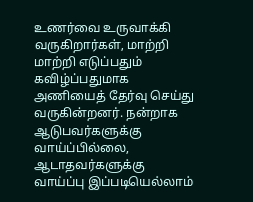உணர்வை உருவாக்கி வருகிறார்கள், மாற்றி மாற்றி எடுப்பதும் கவிழ்ப்பதுமாக அணியைத் தேர்வு செய்து வருகின்றனர். நன்றாக ஆடுபவர்களுக்கு வாய்ப்பில்லை, ஆடாதவர்களுக்கு வாய்ப்பு இப்படியெல்லாம்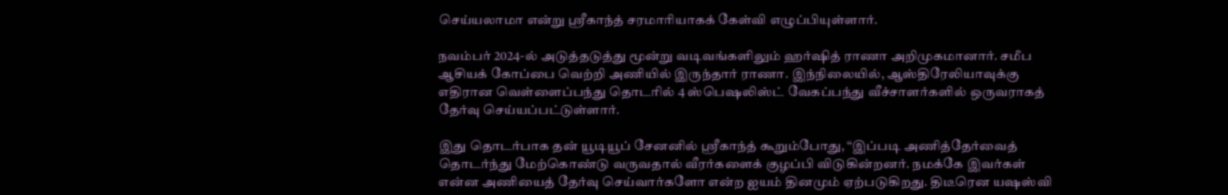செய்யலாமா என்று ஸ்ரீகாந்த் சரமாரியாகக் கேள்வி எழுப்பியுள்ளார்.

நவம்பர் 2024-ல் அடுத்தடுத்து மூன்று வடிவங்களிலும் ஹர்ஷித் ராணா அறிமுகமானார். சமீப ஆசியக் கோப்பை வெற்றி அணியில் இருந்தார் ராணா. இந்நிலையில், ஆஸ்திரேலியாவுக்கு எதிரான வெள்ளைப்பந்து தொடரில் 4 ஸ்பெஷலிஸ்ட் வேகப்பந்து வீச்சாளர்களில் ஒருவராகத் தேர்வு செய்யப்பட்டுள்ளார்.

இது தொடர்பாக தன் யூடியூப் சேனனில் ஸ்ரீகாந்த் கூறும்போது, “இப்படி அணித்தேர்வைத் தொடர்ந்து மேற்கொண்டு வருவதால் வீரர்களைக் குழப்பி விடுகின்றனர். நமக்கே இவர்கள் என்ன அணியைத் தேர்வு செய்வார்களோ என்ற ஐயம் தினமும் ஏற்படுகிறது. திடீரென யஷஸ்வி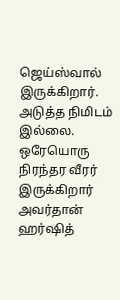ஜெய்ஸ்வால் இருக்கிறார். அடுத்த நிமிடம் இல்லை. ஒரேயொரு நிரந்தர வீரர் இருக்கிறார் அவர்தான் ஹர்ஷித்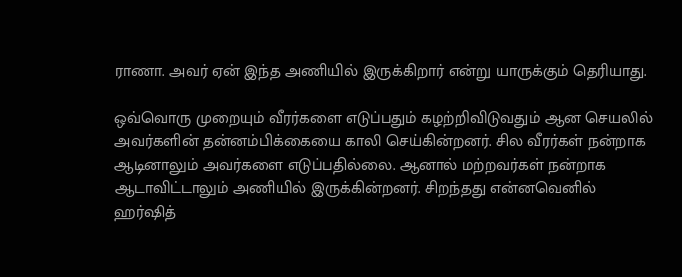ராணா. அவர் ஏன் இந்த அணியில் இருக்கிறார் என்று யாருக்கும் தெரியாது.

ஒவ்வொரு முறையும் வீரர்களை எடுப்பதும் கழற்றிவிடுவதும் ஆன செயலில் அவர்களின் தன்னம்பிக்கையை காலி செய்கின்றனர். சில வீரர்கள் நன்றாக ஆடினாலும் அவர்களை எடுப்பதில்லை. ஆனால் மற்றவர்கள் நன்றாக ஆடாவிட்டாலும் அணியில் இருக்கின்றனர். சிறந்தது என்னவெனில் ஹர்ஷித்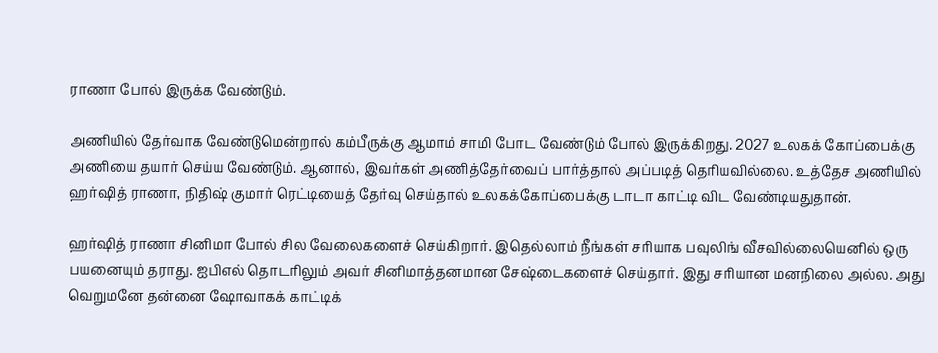ராணா போல் இருக்க வேண்டும்.

அணியில் தேர்வாக வேண்டுமென்றால் கம்பீருக்கு ஆமாம் சாமி போட வேண்டும் போல் இருக்கிறது. 2027 உலகக் கோப்பைக்கு அணியை தயார் செய்ய வேண்டும். ஆனால், இவர்கள் அணித்தேர்வைப் பார்த்தால் அப்படித் தெரியவில்லை. உத்தேச அணியில் ஹர்ஷித் ராணா, நிதிஷ் குமார் ரெட்டியைத் தேர்வு செய்தால் உலகக்கோப்பைக்கு டாடா காட்டி விட வேண்டியதுதான்.

ஹர்ஷித் ராணா சினிமா போல் சில வேலைகளைச் செய்கிறார். இதெல்லாம் நீங்கள் சரியாக பவுலிங் வீசவில்லையெனில் ஒரு பயனையும் தராது. ஐபிஎல் தொடரிலும் அவர் சினிமாத்தனமான சேஷ்டைகளைச் செய்தார். இது சரியான மனநிலை அல்ல. அது வெறுமனே தன்னை ஷோவாகக் காட்டிக்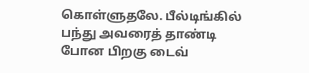கொள்ளுதலே. பீல்டிங்கில் பந்து அவரைத் தாண்டி போன பிறகு டைவ்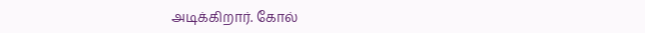அடிக்கிறார். கோல்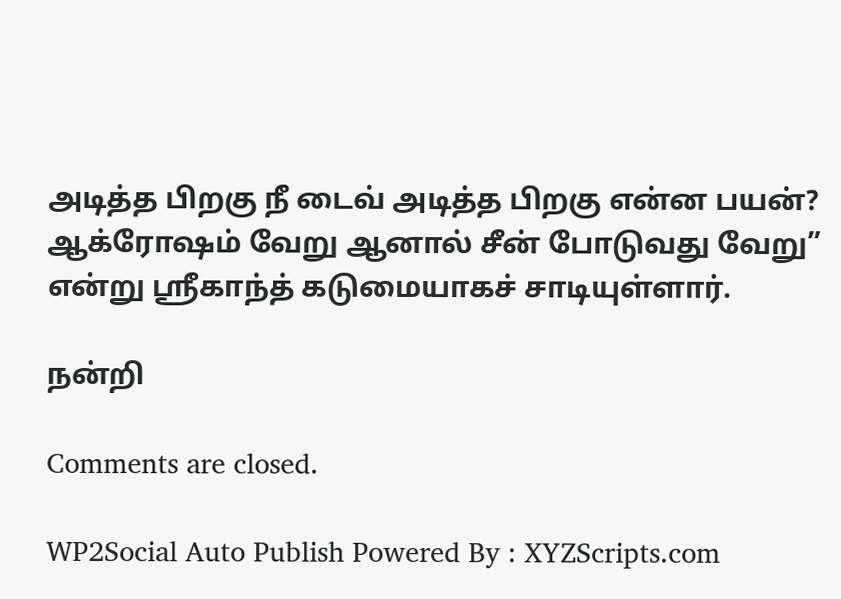அடித்த பிறகு நீ டைவ் அடித்த பிறகு என்ன பயன்? ஆக்ரோஷம் வேறு ஆனால் சீன் போடுவது வேறு” என்று ஸ்ரீகாந்த் கடுமையாகச் சாடியுள்ளார்.

நன்றி

Comments are closed.

WP2Social Auto Publish Powered By : XYZScripts.com